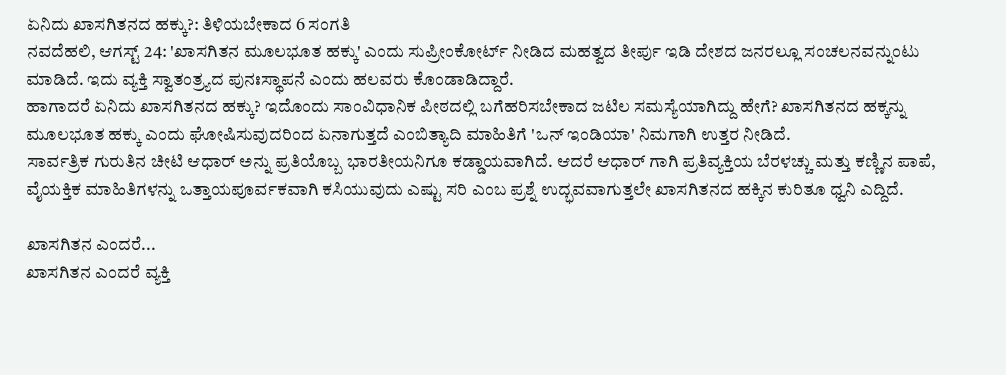ಏನಿದು ಖಾಸಗಿತನದ ಹಕ್ಕು?: ತಿಳಿಯಬೇಕಾದ 6 ಸಂಗತಿ
ನವದೆಹಲಿ, ಆಗಸ್ಟ್ 24: 'ಖಾಸಗಿತನ ಮೂಲಭೂತ ಹಕ್ಕು' ಎಂದು ಸುಪ್ರೀಂಕೋರ್ಟ್ ನೀಡಿದ ಮಹತ್ವದ ತೀರ್ಪು ಇಡಿ ದೇಶದ ಜನರಲ್ಲೂ ಸಂಚಲನವನ್ನುಂಟು ಮಾಡಿದೆ. ಇದು ವ್ಯಕ್ತಿ ಸ್ವಾತಂತ್ರ್ಯದ ಪುನಃಸ್ಥಾಪನೆ ಎಂದು ಹಲವರು ಕೊಂಡಾಡಿದ್ದಾರೆ.
ಹಾಗಾದರೆ ಏನಿದು ಖಾಸಗಿತನದ ಹಕ್ಕು? ಇದೊಂದು ಸಾಂವಿಧಾನಿಕ ಪೀಠದಲ್ಲಿ ಬಗೆಹರಿಸಬೇಕಾದ ಜಟಿಲ ಸಮಸ್ಯೆಯಾಗಿದ್ದು ಹೇಗೆ? ಖಾಸಗಿತನದ ಹಕ್ಕನ್ನು ಮೂಲಭೂತ ಹಕ್ಕು ಎಂದು ಘೋಷಿಸುವುದರಿಂದ ಏನಾಗುತ್ತದೆ ಎಂಬಿತ್ಯಾದಿ ಮಾಹಿತಿಗೆ 'ಒನ್ ಇಂಡಿಯಾ' ನಿಮಗಾಗಿ ಉತ್ತರ ನೀಡಿದೆ.
ಸಾರ್ವತ್ರಿಕ ಗುರುತಿನ ಚೀಟಿ ಆಧಾರ್ ಅನ್ನು ಪ್ರತಿಯೊಬ್ಬ ಭಾರತೀಯನಿಗೂ ಕಡ್ಡಾಯವಾಗಿದೆ. ಆದರೆ ಆಧಾರ್ ಗಾಗಿ ಪ್ರತಿವ್ಯಕ್ತಿಯ ಬೆರಳಚ್ಚು ಮತ್ತು ಕಣ್ಣಿನ ಪಾಪೆ, ವೈಯಕ್ತಿಕ ಮಾಹಿತಿಗಳನ್ನು ಒತ್ತಾಯಪೂರ್ವಕವಾಗಿ ಕಸಿಯುವುದು ಎಷ್ಟು ಸರಿ ಎಂಬ ಪ್ರಶ್ನೆ ಉದ್ಭವವಾಗುತ್ತಲೇ ಖಾಸಗಿತನದ ಹಕ್ಕಿನ ಕುರಿತೂ ಧ್ವನಿ ಎದ್ದಿದೆ.

ಖಾಸಗಿತನ ಎಂದರೆ...
ಖಾಸಗಿತನ ಎಂದರೆ ವ್ಯಕ್ತಿ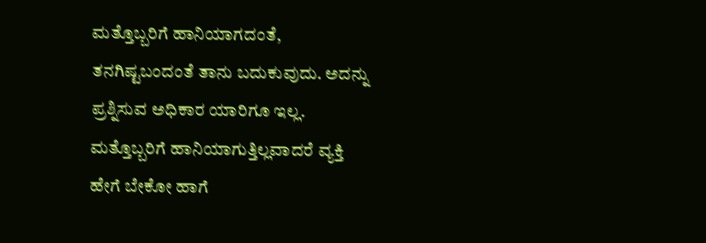ಮತ್ತೊಬ್ಬರಿಗೆ ಹಾನಿಯಾಗದಂತೆ, ತನಗಿಷ್ಟಬಂದಂತೆ ತಾನು ಬದುಕುವುದು. ಅದನ್ನು ಪ್ರಶ್ನಿಸುವ ಅಧಿಕಾರ ಯಾರಿಗೂ ಇಲ್ಲ. ಮತ್ತೊಬ್ಬರಿಗೆ ಹಾನಿಯಾಗುತ್ತಿಲ್ಲವಾದರೆ ವ್ಯಕ್ತಿ ಹೇಗೆ ಬೇಕೋ ಹಾಗೆ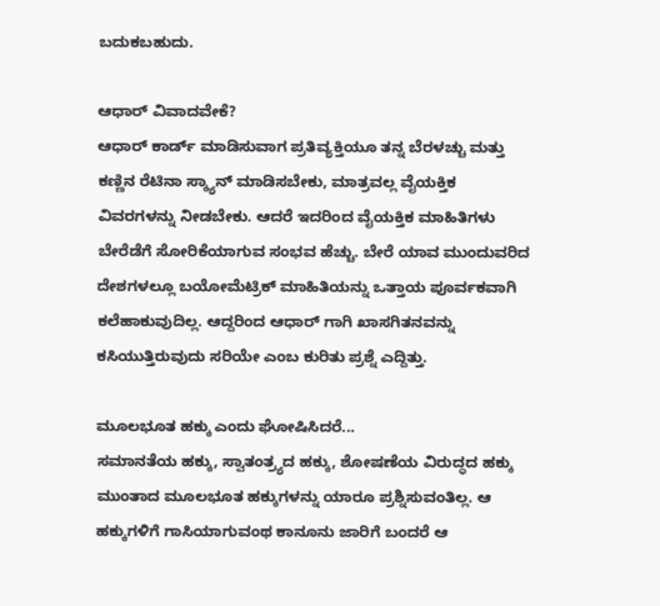ಬದುಕಬಹುದು.

ಆಧಾರ್ ವಿವಾದವೇಕೆ?
ಆಧಾರ್ ಕಾರ್ಡ್ ಮಾಡಿಸುವಾಗ ಪ್ರತಿವ್ಯಕ್ತಿಯೂ ತನ್ನ ಬೆರಳಚ್ಚು ಮತ್ತು ಕಣ್ಣಿನ ರೆಟಿನಾ ಸ್ಕ್ಯಾನ್ ಮಾಡಿಸಬೇಕು, ಮಾತ್ರವಲ್ಲ ವೈಯಕ್ತಿಕ ವಿವರಗಳನ್ನು ನೀಡಬೇಕು. ಆದರೆ ಇದರಿಂದ ವೈಯಕ್ತಿಕ ಮಾಹಿತಿಗಳು ಬೇರೆಡೆಗೆ ಸೋರಿಕೆಯಾಗುವ ಸಂಭವ ಹೆಚ್ಚು. ಬೇರೆ ಯಾವ ಮುಂದುವರಿದ ದೇಶಗಳಲ್ಲೂ ಬಯೋಮೆಟ್ರಿಕ್ ಮಾಹಿತಿಯನ್ನು ಒತ್ತಾಯ ಪೂರ್ವಕವಾಗಿ ಕಲೆಹಾಕುವುದಿಲ್ಲ. ಆದ್ದರಿಂದ ಆಧಾರ್ ಗಾಗಿ ಖಾಸಗಿತನವನ್ನು ಕಸಿಯುತ್ತಿರುವುದು ಸರಿಯೇ ಎಂಬ ಕುರಿತು ಪ್ರಶ್ನೆ ಎದ್ದಿತ್ತು.

ಮೂಲಭೂತ ಹಕ್ಕು ಎಂದು ಘೋಷಿಸಿದರೆ...
ಸಮಾನತೆಯ ಹಕ್ಕು, ಸ್ವಾತಂತ್ರ್ಯದ ಹಕ್ಕು, ಶೋಷಣೆಯ ವಿರುದ್ಧದ ಹಕ್ಕು ಮುಂತಾದ ಮೂಲಭೂತ ಹಕ್ಕುಗಳನ್ನು ಯಾರೂ ಪ್ರಶ್ನಿಸುವಂತಿಲ್ಲ. ಆ ಹಕ್ಕುಗಳಿಗೆ ಗಾಸಿಯಾಗುವಂಥ ಕಾನೂನು ಜಾರಿಗೆ ಬಂದರೆ ಆ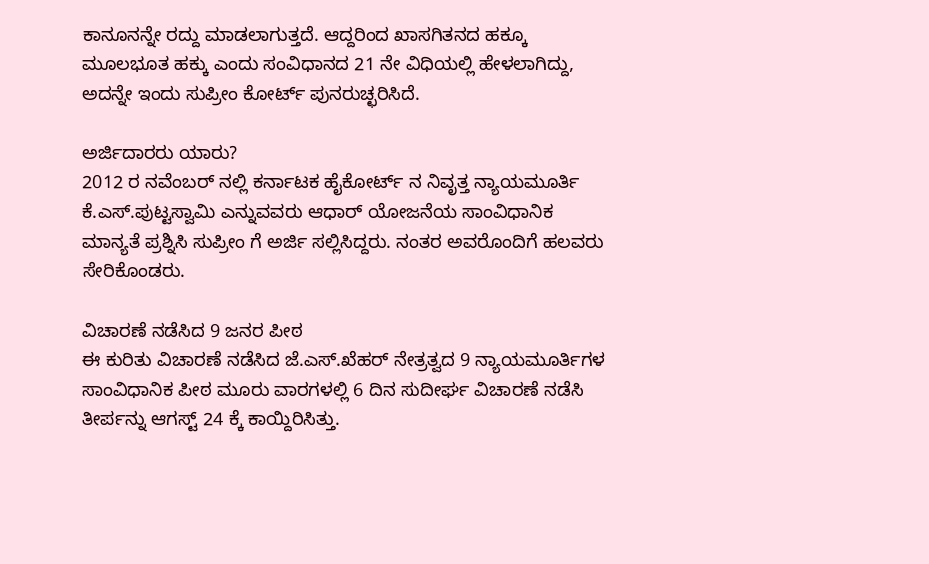ಕಾನೂನನ್ನೇ ರದ್ದು ಮಾಡಲಾಗುತ್ತದೆ. ಆದ್ದರಿಂದ ಖಾಸಗಿತನದ ಹಕ್ಕೂ ಮೂಲಭೂತ ಹಕ್ಕು ಎಂದು ಸಂವಿಧಾನದ 21 ನೇ ವಿಧಿಯಲ್ಲಿ ಹೇಳಲಾಗಿದ್ದು, ಅದನ್ನೇ ಇಂದು ಸುಪ್ರೀಂ ಕೋರ್ಟ್ ಪುನರುಚ್ಛರಿಸಿದೆ.

ಅರ್ಜಿದಾರರು ಯಾರು?
2012 ರ ನವೆಂಬರ್ ನಲ್ಲಿ ಕರ್ನಾಟಕ ಹೈಕೋರ್ಟ್ ನ ನಿವೃತ್ತ ನ್ಯಾಯಮೂರ್ತಿ ಕೆ.ಎಸ್.ಪುಟ್ಟಸ್ವಾಮಿ ಎನ್ನುವವರು ಆಧಾರ್ ಯೋಜನೆಯ ಸಾಂವಿಧಾನಿಕ ಮಾನ್ಯತೆ ಪ್ರಶ್ನಿಸಿ ಸುಪ್ರೀಂ ಗೆ ಅರ್ಜಿ ಸಲ್ಲಿಸಿದ್ದರು. ನಂತರ ಅವರೊಂದಿಗೆ ಹಲವರು ಸೇರಿಕೊಂಡರು.

ವಿಚಾರಣೆ ನಡೆಸಿದ 9 ಜನರ ಪೀಠ
ಈ ಕುರಿತು ವಿಚಾರಣೆ ನಡೆಸಿದ ಜೆ.ಎಸ್.ಖೆಹರ್ ನೇತ್ರತ್ವದ 9 ನ್ಯಾಯಮೂರ್ತಿಗಳ ಸಾಂವಿಧಾನಿಕ ಪೀಠ ಮೂರು ವಾರಗಳಲ್ಲಿ 6 ದಿನ ಸುದೀರ್ಘ ವಿಚಾರಣೆ ನಡೆಸಿ ತೀರ್ಪನ್ನು ಆಗಸ್ಟ್ 24 ಕ್ಕೆ ಕಾಯ್ದಿರಿಸಿತ್ತು.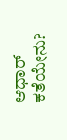ಆಧಾರ್ ಕತೆಯೇನು?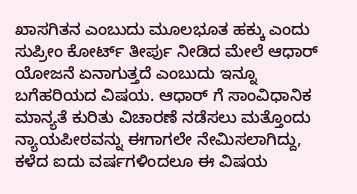ಖಾಸಗಿತನ ಎಂಬುದು ಮೂಲಭೂತ ಹಕ್ಕು ಎಂದು ಸುಪ್ರೀಂ ಕೋರ್ಟ್ ತೀರ್ಪು ನೀಡಿದ ಮೇಲೆ ಆಧಾರ್ ಯೋಜನೆ ಏನಾಗುತ್ತದೆ ಎಂಬುದು ಇನ್ನೂ ಬಗೆಹರಿಯದ ವಿಷಯ. ಆಧಾರ್ ಗೆ ಸಾಂವಿಧಾನಿಕ ಮಾನ್ಯತೆ ಕುರಿತು ವಿಚಾರಣೆ ನಡೆಸಲು ಮತ್ತೊಂದು ನ್ಯಾಯಪೀಠವನ್ನು ಈಗಾಗಲೇ ನೇಮಿಸಲಾಗಿದ್ದು, ಕಳೆದ ಐದು ವರ್ಷಗಳಿಂದಲೂ ಈ ವಿಷಯ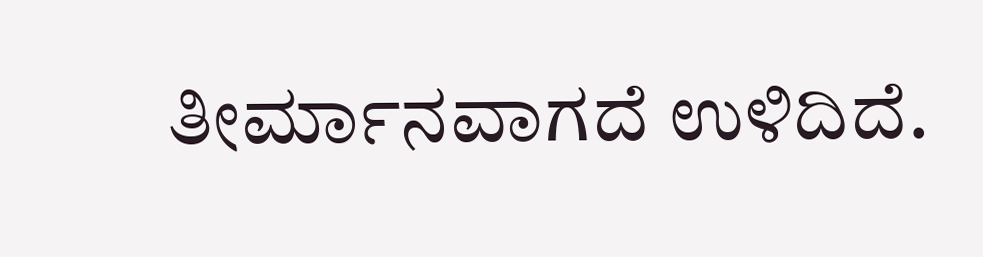ತೀರ್ಮಾನವಾಗದೆ ಉಳಿದಿದೆ.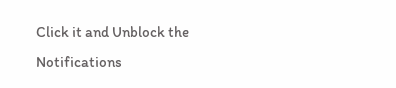Click it and Unblock the Notifications